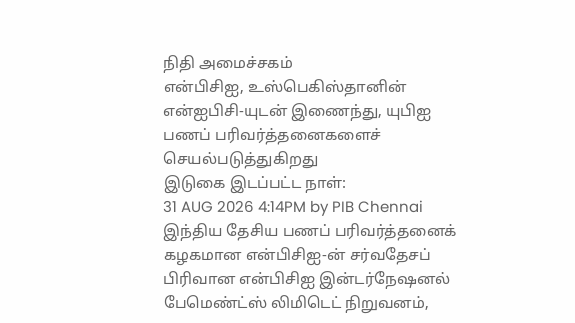நிதி அமைச்சகம்
என்பிசிஐ, உஸ்பெகிஸ்தானின் என்ஐபிசி-யுடன் இணைந்து, யுபிஐ பணப் பரிவர்த்தனைகளைச் செயல்படுத்துகிறது
இடுகை இடப்பட்ட நாள்:
31 AUG 2026 4:14PM by PIB Chennai
இந்திய தேசிய பணப் பரிவர்த்தனைக் கழகமான என்பிசிஐ-ன் சர்வதேசப் பிரிவான என்பிசிஐ இன்டர்நேஷனல் பேமெண்ட்ஸ் லிமிடெட் நிறுவனம்,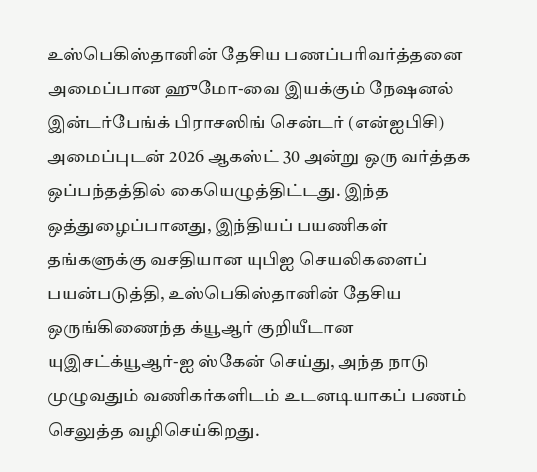உஸ்பெகிஸ்தானின் தேசிய பணப்பரிவர்த்தனை அமைப்பான ஹுமோ-வை இயக்கும் நேஷனல் இன்டர்பேங்க் பிராசஸிங் சென்டர் (என்ஐபிசி) அமைப்புடன் 2026 ஆகஸ்ட் 30 அன்று ஒரு வர்த்தக ஒப்பந்தத்தில் கையெழுத்திட்டது. இந்த ஒத்துழைப்பானது, இந்தியப் பயணிகள் தங்களுக்கு வசதியான யுபிஐ செயலிகளைப் பயன்படுத்தி, உஸ்பெகிஸ்தானின் தேசிய ஒருங்கிணைந்த க்யூஆர் குறியீடான யுஇசட்க்யூஆர்-ஐ ஸ்கேன் செய்து, அந்த நாடு முழுவதும் வணிகர்களிடம் உடனடியாகப் பணம் செலுத்த வழிசெய்கிறது.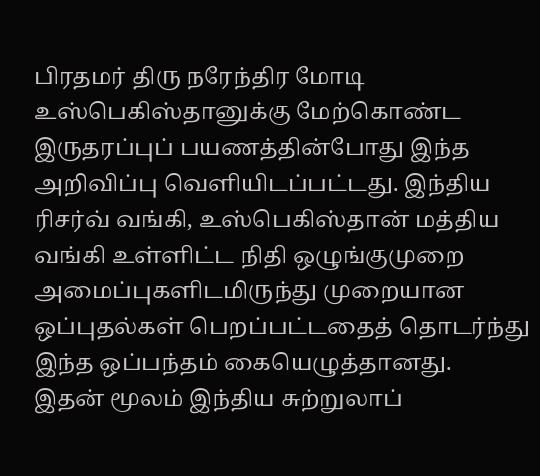பிரதமர் திரு நரேந்திர மோடி உஸ்பெகிஸ்தானுக்கு மேற்கொண்ட இருதரப்புப் பயணத்தின்போது இந்த அறிவிப்பு வெளியிடப்பட்டது. இந்திய ரிசர்வ் வங்கி, உஸ்பெகிஸ்தான் மத்திய வங்கி உள்ளிட்ட நிதி ஒழுங்குமுறை அமைப்புகளிடமிருந்து முறையான ஒப்புதல்கள் பெறப்பட்டதைத் தொடர்ந்து இந்த ஒப்பந்தம் கையெழுத்தானது.
இதன் மூலம் இந்திய சுற்றுலாப்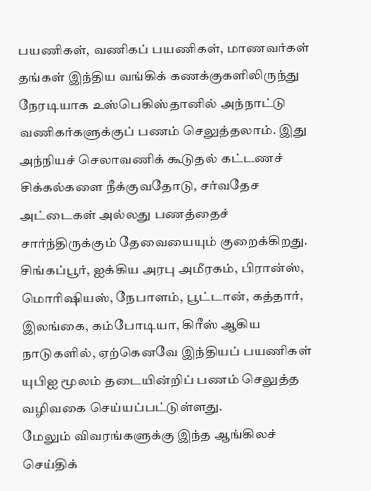பயணிகள், வணிகப் பயணிகள், மாணவர்கள் தங்கள் இந்திய வங்கிக் கணக்குகளிலிருந்து நேரடியாக உஸ்பெகிஸ்தானில் அந்நாட்டு வணிகர்களுக்குப் பணம் செலுத்தலாம். இது அந்நியச் செலாவணிக் கூடுதல் கட்டணச் சிக்கல்களை நீக்குவதோடு, சர்வதேச அட்டைகள் அல்லது பணத்தைச் சார்ந்திருக்கும் தேவையையும் குறைக்கிறது.
சிங்கப்பூர், ஐக்கிய அரபு அமீரகம், பிரான்ஸ், மொரிஷியஸ், நேபாளம், பூட்டான், கத்தார், இலங்கை, கம்போடியா, கிரீஸ் ஆகிய நாடுகளில், ஏற்கெனவே இந்தியப் பயணிகள் யுபிஐ மூலம் தடையின்றிப் பணம் செலுத்த வழிவகை செய்யப்பட்டுள்ளது.
மேலும் விவரங்களுக்கு இந்த ஆங்கிலச் செய்திக்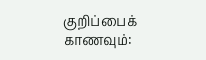குறிப்பைக் காணவும்: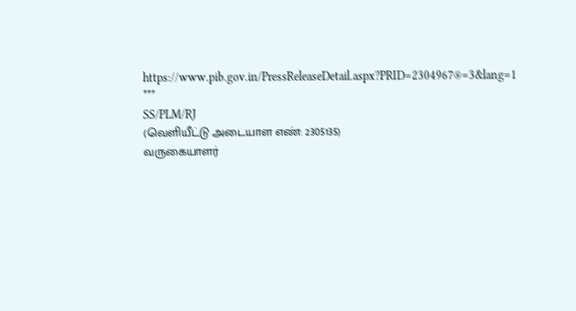https://www.pib.gov.in/PressReleaseDetail.aspx?PRID=2304967®=3&lang=1
***
SS/PLM/RJ
(வெளியீட்டு அடையாள எண்: 2305135)
வருகையாளர்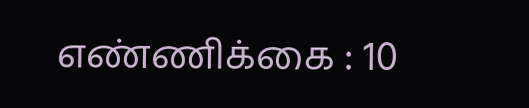எண்ணிக்கை : 10